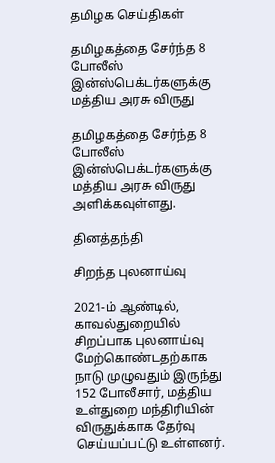தமிழக செய்திகள்

தமிழகத்தை சேர்ந்த 8 போலீஸ் இன்ஸ்பெக்டர்களுக்கு மத்திய அரசு விருது

தமிழகத்தை சேர்ந்த 8 போலீஸ் இன்ஸ்பெக்டர்களுக்கு மத்திய அரசு விருது அளிக்கவுள்ளது.

தினத்தந்தி

சிறந்த புலனாய்வு

2021-ம் ஆண்டில், காவல்துறையில் சிறப்பாக புலனாய்வு மேற்கொண்டதற்காக நாடு முழுவதும் இருந்து 152 போலீசார், மத்திய உள்துறை மந்திரியின் விருதுக்காக தேர்வு செய்யப்பட்டு உள்ளனர்.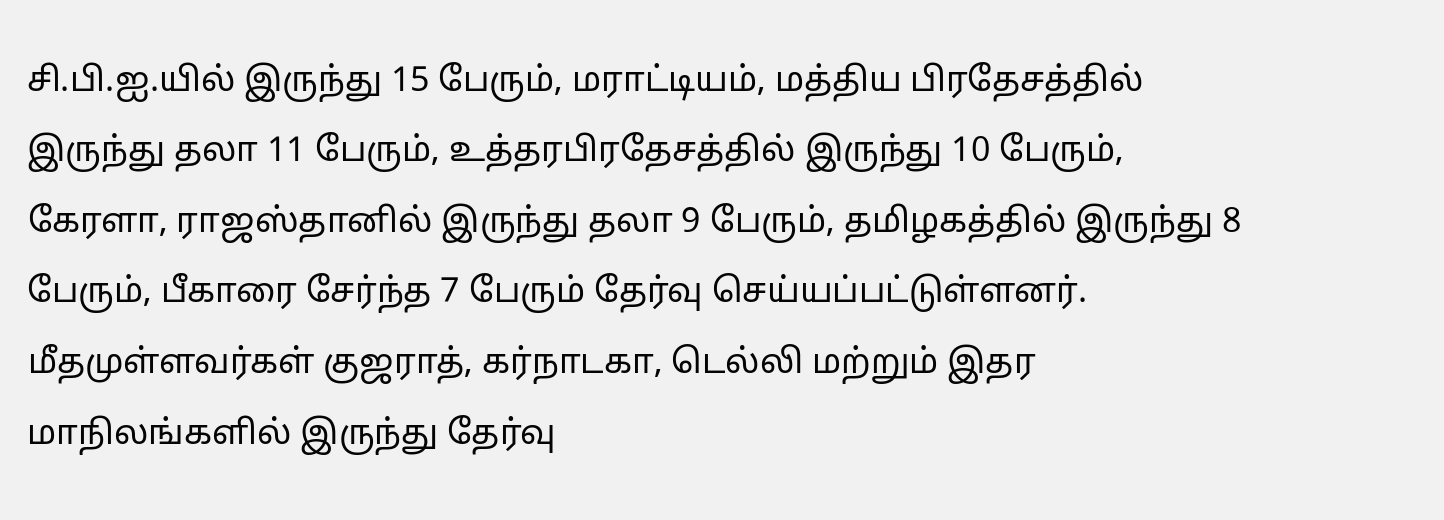சி.பி.ஐ.யில் இருந்து 15 பேரும், மராட்டியம், மத்திய பிரதேசத்தில் இருந்து தலா 11 பேரும், உத்தரபிரதேசத்தில் இருந்து 10 பேரும், கேரளா, ராஜஸ்தானில் இருந்து தலா 9 பேரும், தமிழகத்தில் இருந்து 8 பேரும், பீகாரை சேர்ந்த 7 பேரும் தேர்வு செய்யப்பட்டுள்ளனர். மீதமுள்ளவர்கள் குஜராத், கர்நாடகா, டெல்லி மற்றும் இதர மாநிலங்களில் இருந்து தேர்வு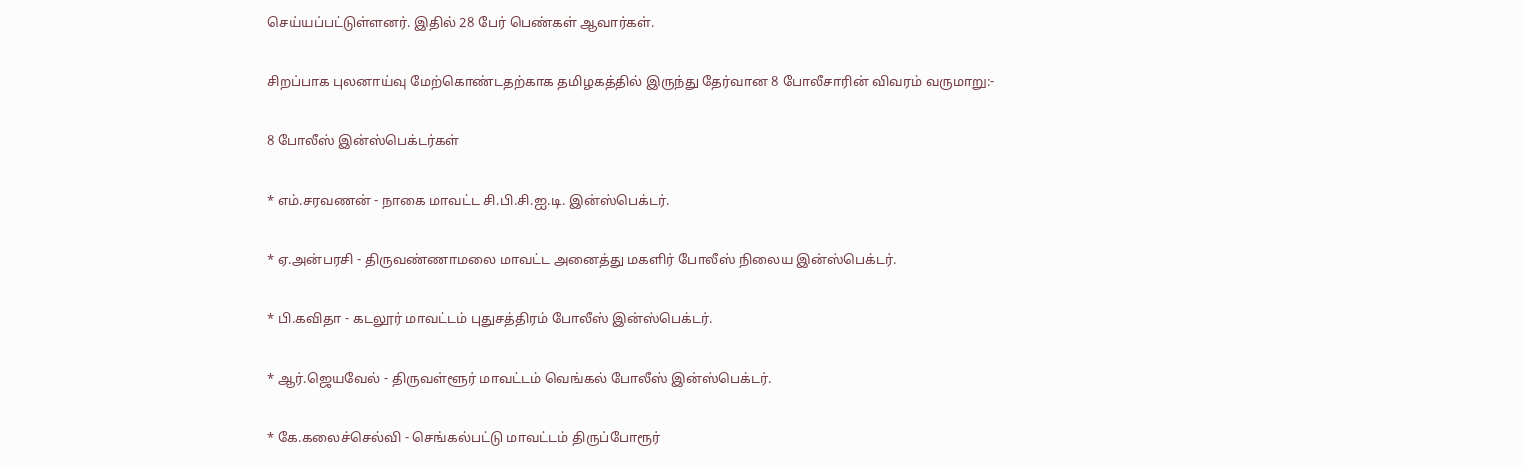செய்யப்பட்டுள்ளனர். இதில் 28 பேர் பெண்கள் ஆவார்கள்.

சிறப்பாக புலனாய்வு மேற்கொண்டதற்காக தமிழகத்தில் இருந்து தேர்வான 8 போலீசாரின் விவரம் வருமாறு:-

8 போலீஸ் இன்ஸ்பெக்டர்கள்

* எம்.சரவணன் - நாகை மாவட்ட சி.பி.சி.ஐ.டி. இன்ஸ்பெக்டர்.

* ஏ.அன்பரசி - திருவண்ணாமலை மாவட்ட அனைத்து மகளிர் போலீஸ் நிலைய இன்ஸ்பெக்டர்.

* பி.கவிதா - கடலூர் மாவட்டம் புதுசத்திரம் போலீஸ் இன்ஸ்பெக்டர்.

* ஆர்.ஜெயவேல் - திருவள்ளூர் மாவட்டம் வெங்கல் போலீஸ் இன்ஸ்பெக்டர்.

* கே.கலைச்செல்வி - செங்கல்பட்டு மாவட்டம் திருப்போரூர்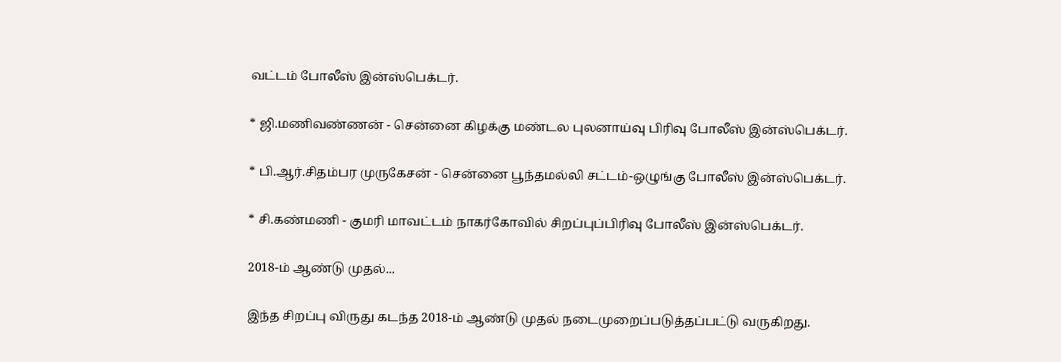வட்டம் போலீஸ் இன்ஸ்பெக்டர்.

* ஜி.மணிவண்ணன் - சென்னை கிழக்கு மண்டல புலனாய்வு பிரிவு போலீஸ் இன்ஸ்பெக்டர்.

* பி.ஆர்.சிதம்பர முருகேசன் - சென்னை பூந்தமல்லி சட்டம்-ஒழுங்கு போலீஸ் இன்ஸ்பெக்டர்.

* சி.கண்மணி - குமரி மாவட்டம் நாகர்கோவில் சிறப்புப்பிரிவு போலீஸ் இன்ஸ்பெக்டர்.

2018-ம் ஆண்டு முதல்...

இந்த சிறப்பு விருது கடந்த 2018-ம் ஆண்டு முதல் நடைமுறைப்படுத்தப்பட்டு வருகிறது.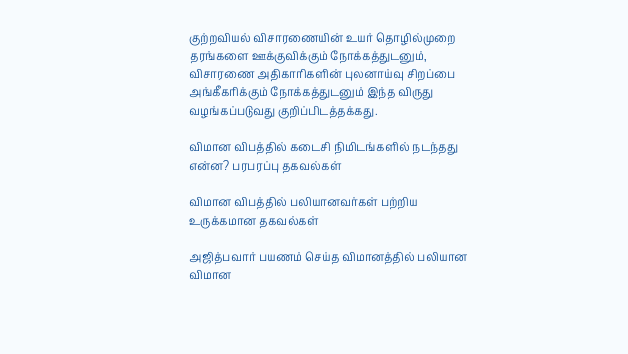குற்றவியல் விசாரணையின் உயர் தொழில்முறை தரங்களை ஊக்குவிக்கும் நோக்கத்துடனும், விசாரணை அதிகாரிகளின் புலனாய்வு சிறப்பை அங்கீகரிக்கும் நோக்கத்துடனும் இந்த விருது வழங்கப்படுவது குறிப்பிடத்தக்கது.

விமான விபத்தில் கடைசி நிமிடங்களில் நடந்தது என்ன? பரபரப்பு தகவல்கள்

விமான விபத்தில் பலியானவர்கள் பற்றிய உருக்கமான தகவல்கள்

அஜித்பவார் பயணம் செய்த விமானத்தில் பலியான விமான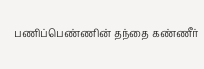பணிப்பெண்ணின் தந்தை கண்ணீர்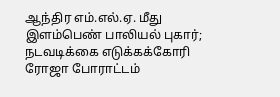ஆந்திர எம்.எல்.ஏ. மீது இளம்பெண் பாலியல் புகார்; நடவடிக்கை எடுக்கக்கோரி ரோஜா போராட்டம்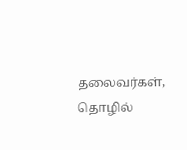தலைவர்கள், தொழில்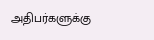அதிபர்களுக்கு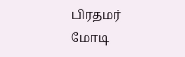பிரதமர் மோடி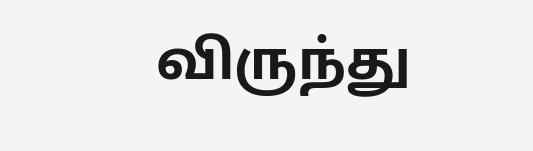விருந்து